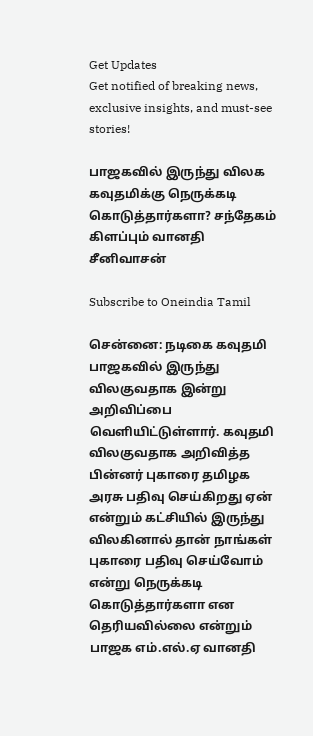Get Updates
Get notified of breaking news, exclusive insights, and must-see stories!

பாஜகவில் இருந்து விலக கவுதமிக்கு நெருக்கடி கொடுத்தார்களா? சந்தேகம் கிளப்பும் வானதி சீனிவாசன்

Subscribe to Oneindia Tamil

சென்னை: நடிகை கவுதமி பாஜகவில் இருந்து விலகுவதாக இன்று அறிவிப்பை வெளியிட்டுள்ளார். கவுதமி விலகுவதாக அறிவித்த பின்னர் புகாரை தமிழக அரசு பதிவு செய்கிறது ஏன் என்றும் கட்சியில் இருந்து விலகினால் தான் நாங்கள் புகாரை பதிவு செய்வோம் என்று நெருக்கடி கொடுத்தார்களா என தெரியவில்லை என்றும் பாஜக எம்.எல்.ஏ வானதி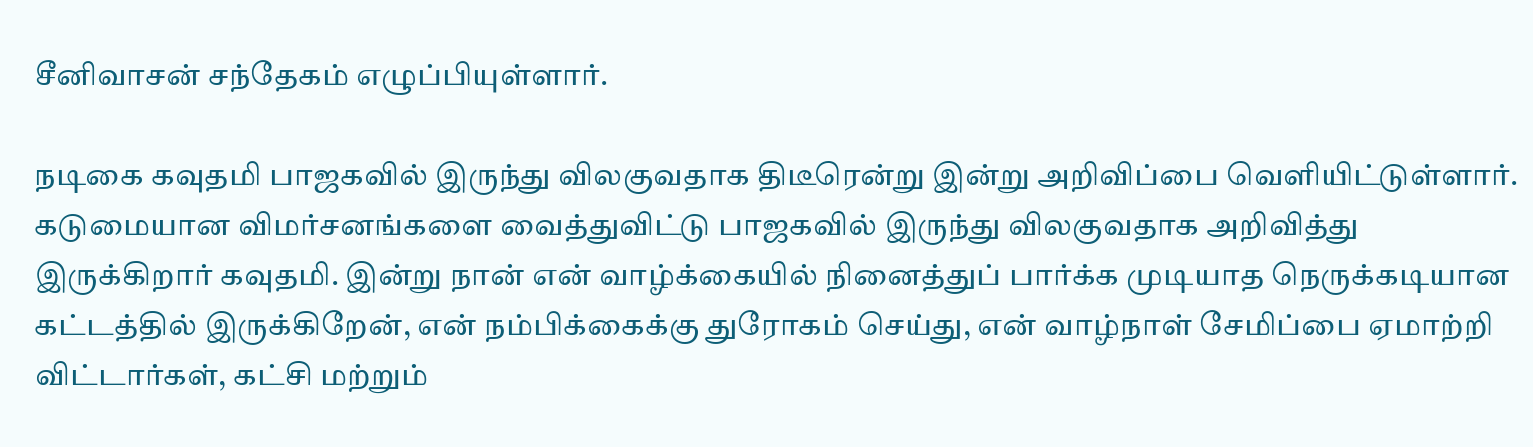சீனிவாசன் சந்தேகம் எழுப்பியுள்ளார்.

நடிகை கவுதமி பாஜகவில் இருந்து விலகுவதாக திடீரென்று இன்று அறிவிப்பை வெளியிட்டுள்ளார். கடுமையான விமர்சனங்களை வைத்துவிட்டு பாஜகவில் இருந்து விலகுவதாக அறிவித்து இருக்கிறார் கவுதமி. இன்று நான் என் வாழ்க்கையில் நினைத்துப் பார்க்க முடியாத நெருக்கடியான கட்டத்தில் இருக்கிறேன், என் நம்பிக்கைக்கு துரோகம் செய்து, என் வாழ்நாள் சேமிப்பை ஏமாற்றி விட்டார்கள், கட்சி மற்றும்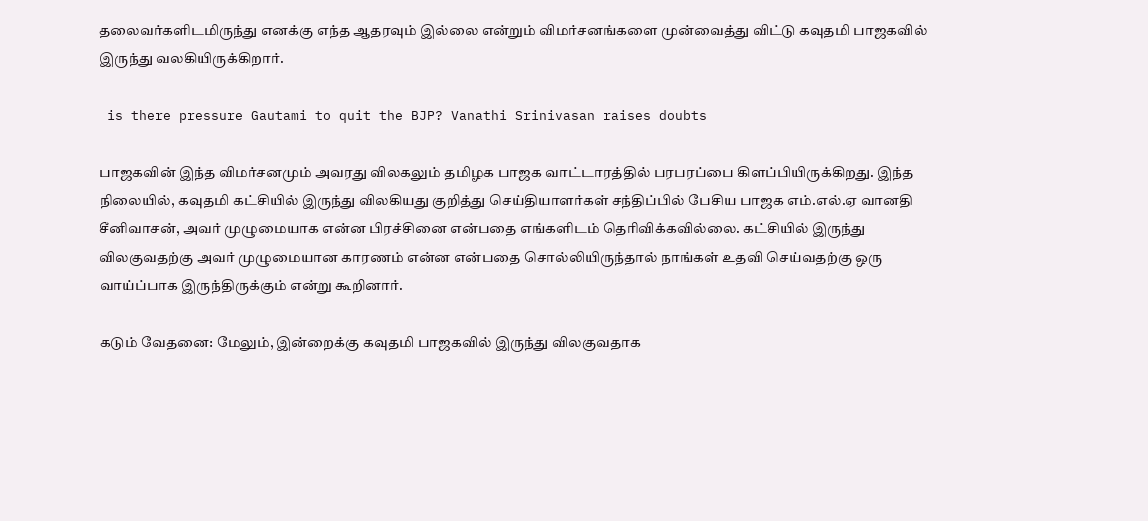தலைவர்களிடமிருந்து எனக்கு எந்த ஆதரவும் இல்லை என்றும் விமர்சனங்களை முன்வைத்து விட்டு கவுதமி பாஜகவில் இருந்து வலகியிருக்கிறார்.

 is there pressure Gautami to quit the BJP? Vanathi Srinivasan raises doubts

பாஜகவின் இந்த விமர்சனமும் அவரது விலகலும் தமிழக பாஜக வாட்டாரத்தில் பரபரப்பை கிளப்பியிருக்கிறது. இந்த நிலையில், கவுதமி கட்சியில் இருந்து விலகியது குறித்து செய்தியாளர்கள் சந்திப்பில் பேசிய பாஜக எம்.எல்.ஏ வானதி சீனிவாசன், அவர் முழுமையாக என்ன பிரச்சினை என்பதை எங்களிடம் தெரிவிக்கவில்லை. கட்சியில் இருந்து விலகுவதற்கு அவர் முழுமையான காரணம் என்ன என்பதை சொல்லியிருந்தால் நாங்கள் உதவி செய்வதற்கு ஒரு வாய்ப்பாக இருந்திருக்கும் என்று கூறினார்.

கடும் வேதனை: மேலும், இன்றைக்கு கவுதமி பாஜகவில் இருந்து விலகுவதாக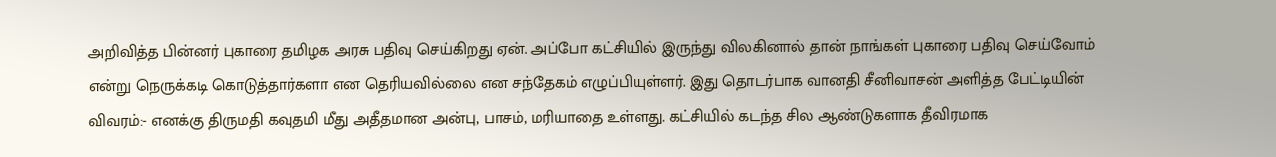அறிவித்த பின்னர் புகாரை தமிழக அரசு பதிவு செய்கிறது ஏன். அப்போ கட்சியில் இருந்து விலகினால் தான் நாங்கள் புகாரை பதிவு செய்வோம் என்று நெருக்கடி கொடுத்தார்களா என தெரியவில்லை என சந்தேகம் எழுப்பியுள்ளர். இது தொடர்பாக வானதி சீனிவாசன் அளித்த பேட்டியின் விவரம்:- எனக்கு திருமதி கவுதமி மீது அதீதமான அன்பு, பாசம், மரியாதை உள்ளது. கட்சியில் கடந்த சில ஆண்டுகளாக தீவிரமாக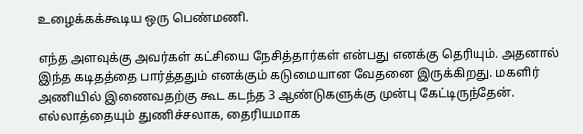உழைக்கக்கூடிய ஒரு பெண்மணி.

எந்த அளவுக்கு அவர்கள் கட்சியை நேசித்தார்கள் என்பது எனக்கு தெரியும். அதனால் இந்த கடிதத்தை பார்த்ததும் எனக்கும் கடுமையான வேதனை இருக்கிறது. மகளிர் அணியில் இணைவதற்கு கூட கடந்த 3 ஆண்டுகளுக்கு முன்பு கேட்டிருந்தேன். எல்லாத்தையும் துணிச்சலாக, தைரியமாக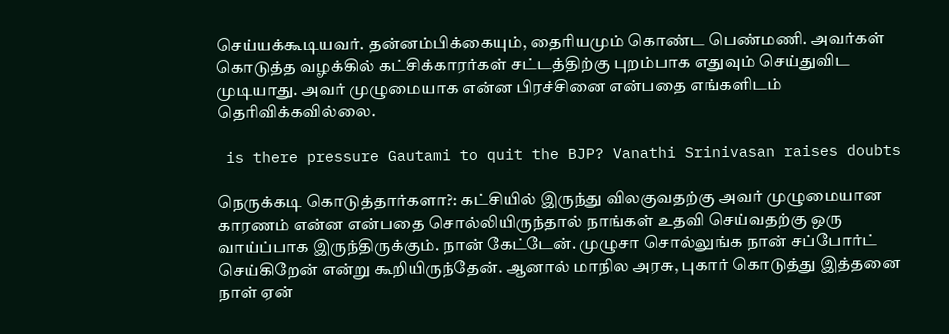செய்யக்கூடியவர். தன்னம்பிக்கையும், தைரியமும் கொண்ட பெண்மணி. அவர்கள் கொடுத்த வழக்கில் கட்சிக்காரர்கள் சட்டத்திற்கு புறம்பாக எதுவும் செய்துவிட முடியாது. அவர் முழுமையாக என்ன பிரச்சினை என்பதை எங்களிடம் தெரிவிக்கவில்லை.

 is there pressure Gautami to quit the BJP? Vanathi Srinivasan raises doubts

நெருக்கடி கொடுத்தார்களா?: கட்சியில் இருந்து விலகுவதற்கு அவர் முழுமையான காரணம் என்ன என்பதை சொல்லியிருந்தால் நாங்கள் உதவி செய்வதற்கு ஒரு வாய்ப்பாக இருந்திருக்கும். நான் கேட்டேன். முழுசா சொல்லுங்க நான் சப்போர்ட் செய்கிறேன் என்று கூறியிருந்தேன். ஆனால் மாநில அரசு, புகார் கொடுத்து இத்தனை நாள் ஏன்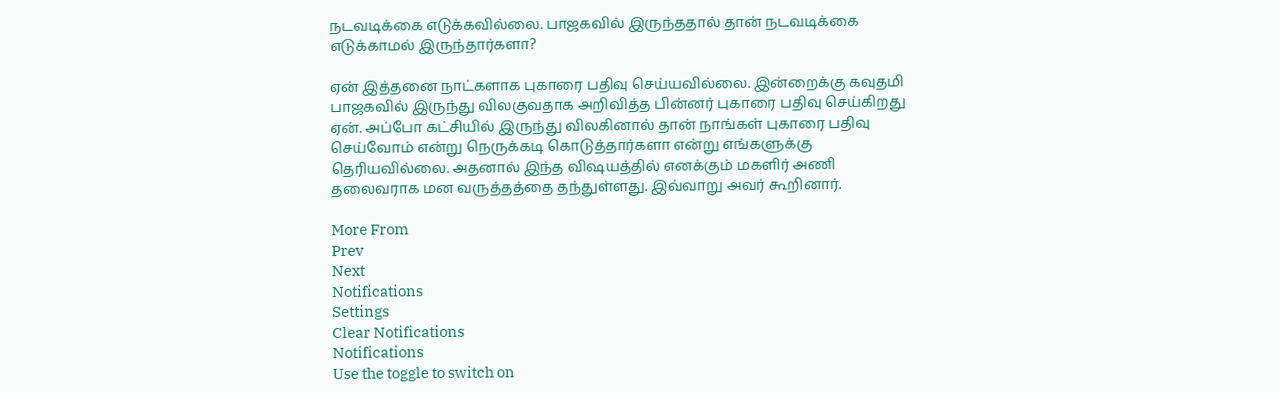நடவடிக்கை எடுக்கவில்லை. பாஜகவில் இருந்ததால் தான் நடவடிக்கை எடுக்காமல் இருந்தார்களா?

ஏன் இத்தனை நாட்களாக புகாரை பதிவு செய்யவில்லை. இன்றைக்கு கவுதமி பாஜகவில் இருந்து விலகுவதாக அறிவித்த பின்னர் புகாரை பதிவு செய்கிறது ஏன். அப்போ கட்சியில் இருந்து விலகினால் தான் நாங்கள் புகாரை பதிவு செய்வோம் என்று நெருக்கடி கொடுத்தார்களா என்று எங்களுக்கு தெரியவில்லை. அதனால் இந்த விஷயத்தில் எனக்கும் மகளிர் அணி தலைவராக மன வருத்தத்தை தந்துள்ளது. இவ்வாறு அவர் கூறினார்.

More From
Prev
Next
Notifications
Settings
Clear Notifications
Notifications
Use the toggle to switch on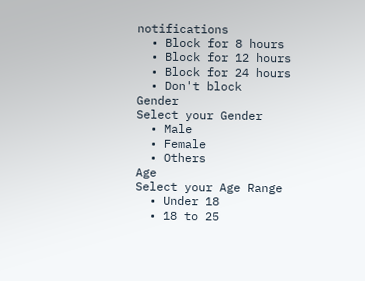notifications
  • Block for 8 hours
  • Block for 12 hours
  • Block for 24 hours
  • Don't block
Gender
Select your Gender
  • Male
  • Female
  • Others
Age
Select your Age Range
  • Under 18
  • 18 to 25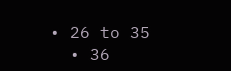• 26 to 35
  • 36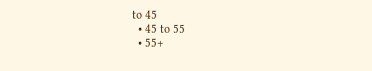to 45
  • 45 to 55
  • 55+